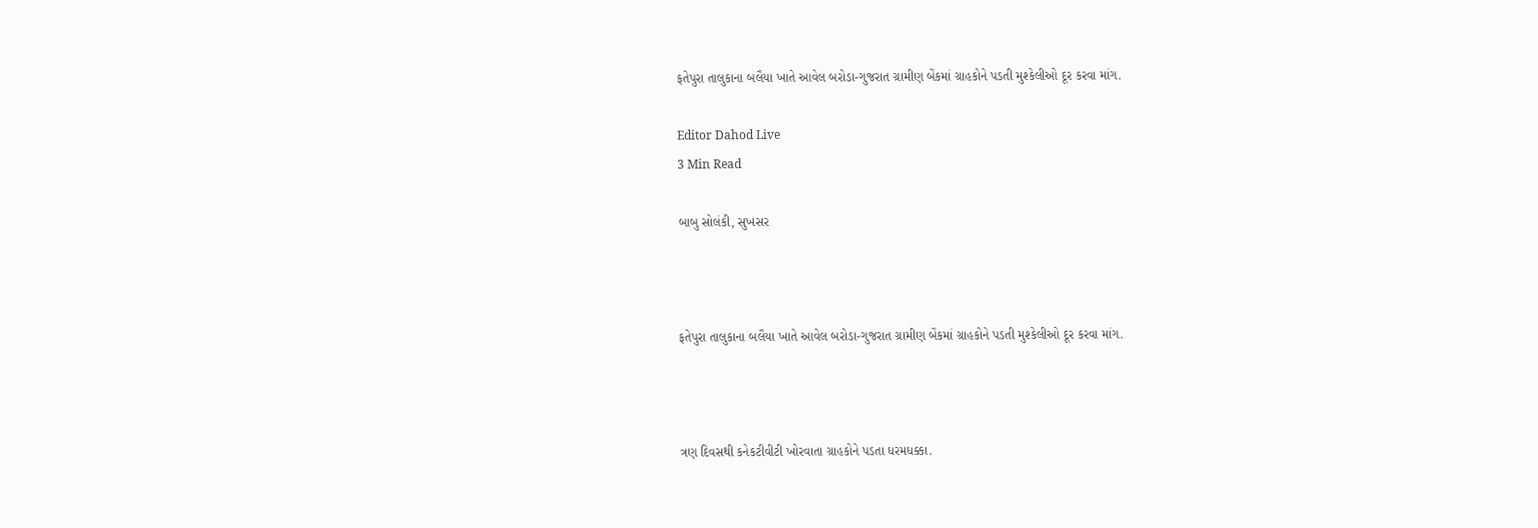ફતેપુરા તાલુકાના બલૈયા ખાતે આવેલ બરોડા-ગુજરાત ગ્રામીણ બેંકમાં ગ્રાહકોને પડતી મુશ્કેલીઓ દૂર કરવા માંગ.

Editor Dahod Live
3 Min Read

બાબુ સોલંકી, સુખસર



ફતેપુરા તાલુકાના બલૈયા ખાતે આવેલ બરોડા-ગુજરાત ગ્રામીણ બેંકમાં ગ્રાહકોને પડતી મુશ્કેલીઓ દૂર કરવા માંગ.



ત્રણ દિવસથી કનેકટીવીટી ખોરવાતા ગ્રાહકોને પડતા ધરમધક્કા.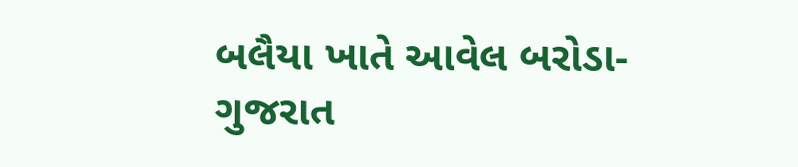બલૈયા ખાતે આવેલ બરોડા- ગુજરાત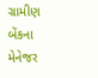ગ્રામીણ બેંકના મેનેજર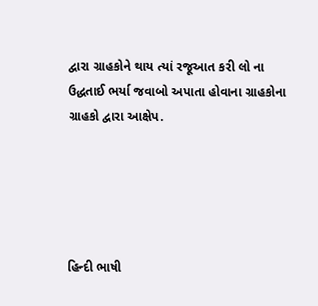દ્વારા ગ્રાહકોને થાય ત્યાં રજૂઆત કરી લો ના ઉદ્ધતાઈ ભર્યા જવાબો અપાતા હોવાના ગ્રાહકોના ગ્રાહકો દ્વારા આક્ષેપ.





હિન્દી ભાષી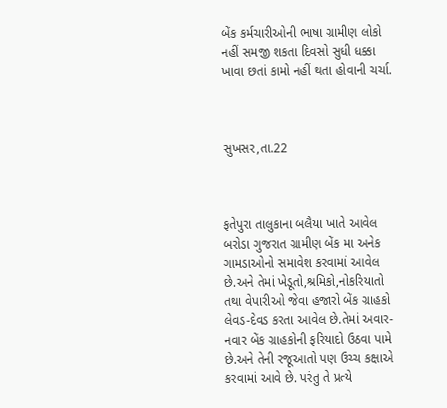બેંક કર્મચારીઓની ભાષા ગ્રામીણ લોકો નહીં સમજી શકતા દિવસો સુધી ધક્કા ખાવા છતાં કામો નહીં થતા હોવાની ચર્ચા.



સુખસર,તા.22



ફતેપુરા તાલુકાના બલૈયા ખાતે આવેલ બરોડા ગુજરાત ગ્રામીણ બેંક મા અનેક ગામડાઓનો સમાવેશ કરવામાં આવેલ છે.અને તેમાં ખેડૂતો,શ્રમિકો,નોકરિયાતો તથા વેપારીઓ જેવા હજારો બેંક ગ્રાહકો લેવડ-દેવડ કરતા આવેલ છે.તેમાં અવાર-નવાર બેંક ગ્રાહકોની ફરિયાદો ઉઠવા પામે છે.અને તેની રજૂઆતો પણ ઉચ્ચ કક્ષાએ કરવામાં આવે છે. પરંતુ તે પ્રત્યે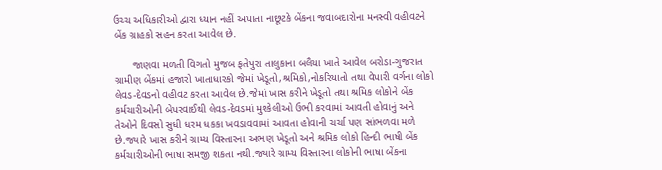ઉચ્ચ અધિકારીઓ દ્વારા ધ્યાન નહીં અપાતા નાછૂટકે બેંકના જવાબદારોના મનસ્વી વહીવટને બેંક ગ્રાહકો સહન કરતા આવેલ છે.

      જાણવા મળતી વિગતો મુજબ ફતેપુરા તાલુકાના બલૈયા ખાતે આવેલ બરોડા-ગુજરાત ગ્રામીણ બેંકમાં હજારો ખાતાધારકો જેમાં ખેડૂતો,શ્રમિકો,નોકરિયાતો તથા વેપારી વર્ગના લોકો લેવડ-દેવડનો વહીવટ કરતા આવેલ છે.જેમાં ખાસ કરીને ખેડૂતો તથા શ્રમિક લોકોને બેંક કર્મચારીઓની બેપરવાઈથી લેવડ-દેવડમાં મુશ્કેલીઓ ઉભી કરવામાં આવતી હોવાનું અને તેઓને દિવસો સુધી ધરમ ધકકા ખવડાવવામાં આવતા હોવાની ચર્ચા પણ સાંભળવા મળે છે.જ્યારે ખાસ કરીને ગ્રામ્ય વિસ્તારના અભણ ખેડૂતો અને શ્રમિક લોકો હિન્દી ભાષી બેંક કર્મચારીઓની ભાષા સમજી શકતા નથી.જ્યારે ગ્રામ્ય વિસ્તારના લોકોની ભાષા બેંકના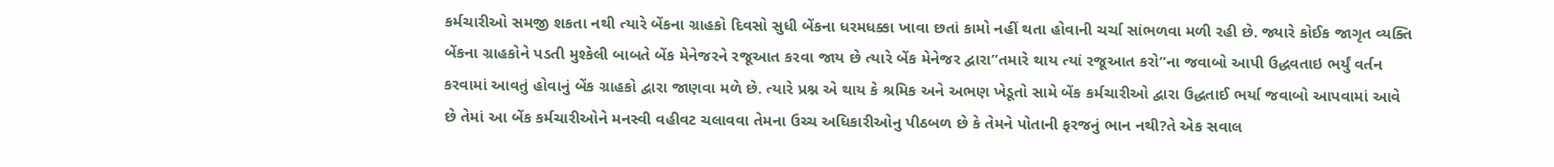કર્મચારીઓ સમજી શકતા નથી ત્યારે બેંકના ગ્રાહકો દિવસો સુધી બેંકના ધરમધક્કા ખાવા છતાં કામો નહીં થતા હોવાની ચર્ચા સાંભળવા મળી રહી છે. જ્યારે કોઈક જાગૃત વ્યક્તિ બેંકના ગ્રાહકોને પડતી મુશ્કેલી બાબતે બેંક મેનેજરને રજૂઆત કરવા જાય છે ત્યારે બેંક મેનેજર દ્વારા”તમારે થાય ત્યાં રજૂઆત કરો”ના જવાબો આપી ઉદ્ધવતાઇ ભર્યું વર્તન કરવામાં આવતું હોવાનું બેંક ગ્રાહકો દ્વારા જાણવા મળે છે. ત્યારે પ્રશ્ન એ થાય કે શ્રમિક અને અભણ ખેડૂતો સામે બેંક કર્મચારીઓ દ્વારા ઉદ્ધતાઈ ભર્યા જવાબો આપવામાં આવે છે તેમાં આ બેંક કર્મચારીઓને મનસ્વી વહીવટ ચલાવવા તેમના ઉચ્ચ અધિકારીઓનુ પીઠબળ છે કે તેમને પોતાની ફરજનું ભાન નથી?તે એક સવાલ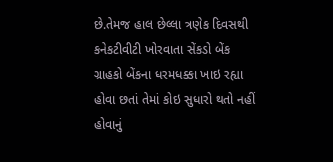છે.તેમજ હાલ છેલ્લા ત્રણેક દિવસથી કનેકટીવીટી ખોરવાતા સેંકડો બેંક ગ્રાહકો બેંકના ધરમધક્કા ખાઇ રહ્યા હોવા છતાં તેમાં કોઇ સુધારો થતો નહીં હોવાનું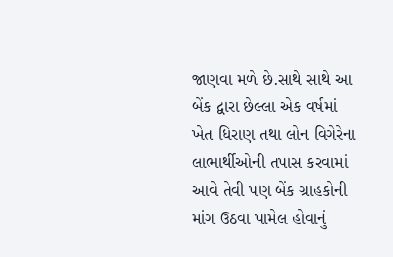જાણવા મળે છે.સાથે સાથે આ બેંક દ્વારા છેલ્લા એક વર્ષમાં ખેત ધિરાણ તથા લોન વિગેરેના લાભાર્થીઓની તપાસ કરવામાં આવે તેવી પણ બેંક ગ્રાહકોની માંગ ઉઠવા પામેલ હોવાનું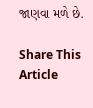જાણવા મળે છે.

Share This Article